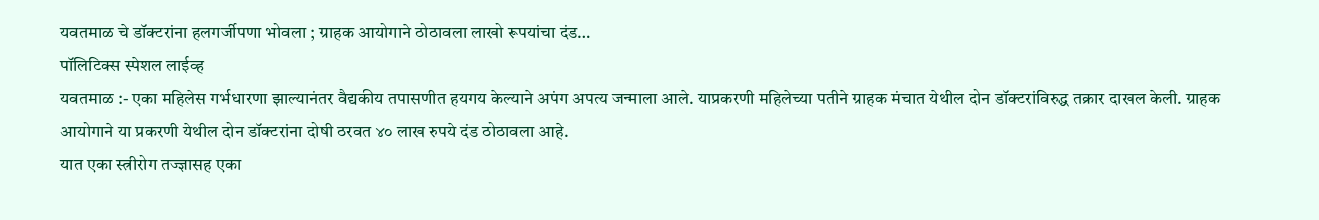यवतमाळ चे डॉक्टरांना हलगर्जीपणा भोवला ; ग्राहक आयोगाने ठोठावला लाखो रूपयांचा दंड…
पॉलिटिक्स स्पेशल लाईव्ह
यवतमाळ :- एका महिलेस गर्भधारणा झाल्यानंतर वैद्यकीय तपासणीत हयगय केल्याने अपंग अपत्य जन्माला आले. याप्रकरणी महिलेच्या पतीने ग्राहक मंचात येथील दोन डॉक्टरांविरुद्ध तक्रार दाखल केली. ग्राहक आयोगाने या प्रकरणी येथील दोन डॉक्टरांना दोषी ठरवत ४० लाख रुपये दंड ठोठावला आहे.
यात एका स्त्रीरोग तज्ज्ञासह एका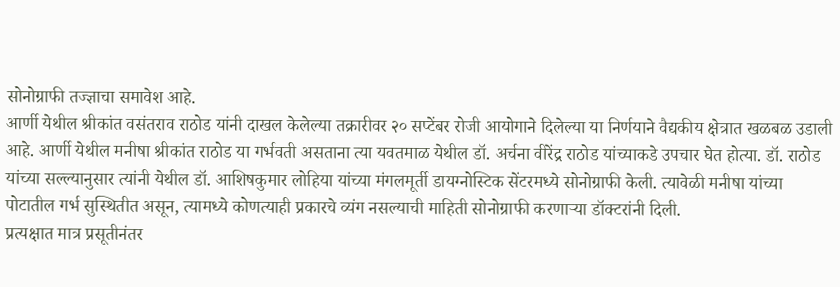सोनोग्राफी तज्ज्ञाचा समावेश आहे.
आर्णी येथील श्रीकांत वसंतराव राठोड यांनी दाखल केलेल्या तक्रारीवर २० सप्टेंबर रोजी आयोगाने दिलेल्या या निर्णयाने वैद्यकीय क्षेत्रात खळबळ उडाली आहे. आर्णी येथील मनीषा श्रीकांत राठोड या गर्भवती असताना त्या यवतमाळ येथील डॉ. अर्चना वीरेंद्र राठोड यांच्याकडे उपचार घेत होत्या. डॉ. राठोड यांच्या सल्ल्यानुसार त्यांनी येथील डॉ. आशिषकुमार लोहिया यांच्या मंगलमूर्ती डायग्नोस्टिक सेंटरमध्ये सोनोग्राफी केली. त्यावेळी मनीषा यांच्या पोटातील गर्भ सुस्थितीत असून, त्यामध्ये कोणत्याही प्रकारचे व्यंग नसल्याची माहिती सोनोग्राफी करणाऱ्या डॉक्टरांनी दिली.
प्रत्यक्षात मात्र प्रसूतीनंतर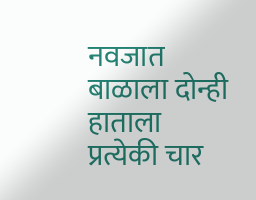नवजात बाळाला दोन्ही हाताला प्रत्येकी चार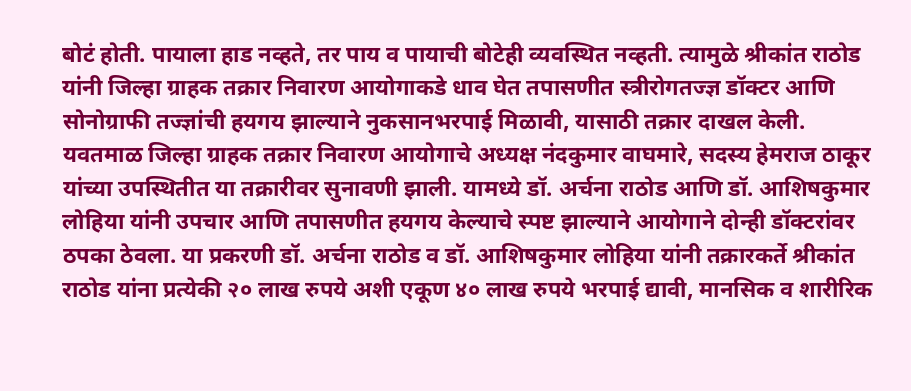बोटं होती. पायाला हाड नव्हते, तर पाय व पायाची बोटेही व्यवस्थित नव्हती. त्यामुळे श्रीकांत राठोड यांनी जिल्हा ग्राहक तक्रार निवारण आयोगाकडे धाव घेत तपासणीत स्त्रीरोगतज्ज्ञ डॉक्टर आणि सोनोग्राफी तज्ज्ञांची हयगय झाल्याने नुकसानभरपाई मिळावी, यासाठी तक्रार दाखल केली.
यवतमाळ जिल्हा ग्राहक तक्रार निवारण आयोगाचे अध्यक्ष नंदकुमार वाघमारे, सदस्य हेमराज ठाकूर यांच्या उपस्थितीत या तक्रारीवर सुनावणी झाली. यामध्ये डॉ. अर्चना राठोड आणि डॉ. आशिषकुमार लोहिया यांनी उपचार आणि तपासणीत हयगय केल्याचे स्पष्ट झाल्याने आयोगाने दोन्ही डॉक्टरांवर ठपका ठेवला. या प्रकरणी डॉ. अर्चना राठोड व डॉ. आशिषकुमार लोहिया यांनी तक्रारकर्ते श्रीकांत राठोड यांना प्रत्येकी २० लाख रुपये अशी एकूण ४० लाख रुपये भरपाई द्यावी, मानसिक व शारीरिक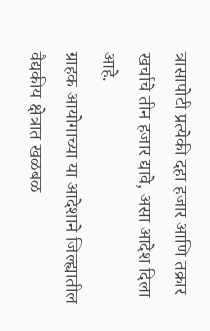त्रासापोटी प्रत्येकी दहा हजार आणि तक्रार खर्चाचे तीन हजार द्यावे, असा आदेश दिला आहे.
ग्राहक आयोगाच्या या आदेशाने जिल्ह्यातील वैद्यकीय क्षेत्रात खळबळ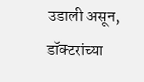उडाली असून, डॉक्टरांच्या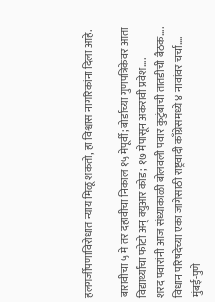हलगर्जीपणाविरोधात न्याय मिळू शकतो, हा विश्वास नागरिकांना दिला आहे.

बारावीचा ५ मे तर दहावीचा निकाल १५ मेपूर्वी; बोर्डाच्या गुणपत्रिकेवर आता विद्यार्थ्यांचा फोटो अन् क्युआर कोड; १७ मेपासून अकरावी प्रवेश….
शरद पवारांनी आज संध्याकाळी बोलवली पवार कुटुंबाची तातडीची बैठक….
विधान परिषदेच्या एका जागेसाठी राष्ट्रवादी काँग्रेसमध्ये ४ नावांवर चर्चा….
मुंबई-पुणे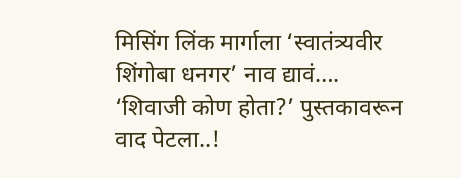मिसिंग लिंक मार्गाला ‘स्वातंत्र्यवीर शिंगोबा धनगर’ नाव द्यावं….
‘शिवाजी कोण होता?’ पुस्तकावरून वाद पेटला..!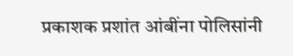प्रकाशक प्रशांत आंबींना पोलिसांनी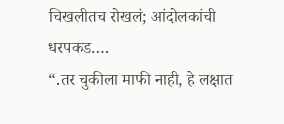चिखलीतच रोखलं; आंदोलकांची धरपकड….
“.तर चुकीला माफी नाही, हे लक्षात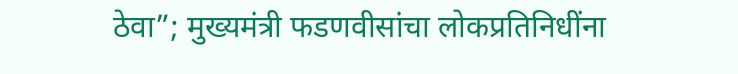ठेवा”; मुख्यमंत्री फडणवीसांचा लोकप्रतिनिधींना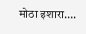मोठा इशारा….